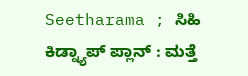Seetharama ; ಸಿಹಿ ಕಿಡ್ನ್ಯಾಪ್ ಪ್ಲಾನ್ : ಮತ್ತೆ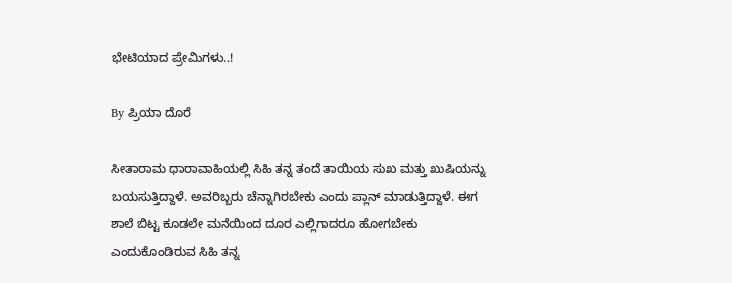ಭೇಟಿಯಾದ ಪ್ರೇಮಿಗಳು..!

By ಪ್ರಿಯಾ ದೊರೆ

ಸೀತಾರಾಮ ಧಾರಾವಾಹಿಯಲ್ಲಿ ಸಿಹಿ ತನ್ನ ತಂದೆ ತಾಯಿಯ ಸುಖ ಮತ್ತು ಖುಷಿಯನ್ನು ಬಯಸುತ್ತಿದ್ದಾಳೆ. ಅವರಿಬ್ಬರು ಚೆನ್ನಾಗಿರಬೇಕು ಎಂದು ಪ್ಲಾನ್ ಮಾಡುತ್ತಿದ್ದಾಳೆ. ಈಗ ಶಾಲೆ ಬಿಟ್ಟ ಕೂಡಲೇ ಮನೆಯಿಂದ ದೂರ ಎಲ್ಲಿಗಾದರೂ ಹೋಗಬೇಕು ಎಂದುಕೊಂಡಿರುವ ಸಿಹಿ ತನ್ನ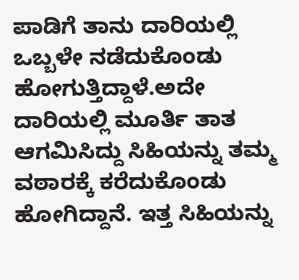ಪಾಡಿಗೆ ತಾನು ದಾರಿಯಲ್ಲಿ ಒಬ್ಬಳೇ ನಡೆದುಕೊಂಡು ಹೋಗುತ್ತಿದ್ದಾಳೆ.ಅದೇ ದಾರಿಯಲ್ಲಿ ಮೂರ್ತಿ ತಾತ ಆಗಮಿಸಿದ್ದು ಸಿಹಿಯನ್ನು ತಮ್ಮ ವಠಾರಕ್ಕೆ ಕರೆದುಕೊಂಡು ಹೋಗಿದ್ದಾನೆ. ಇತ್ತ ಸಿಹಿಯನ್ನು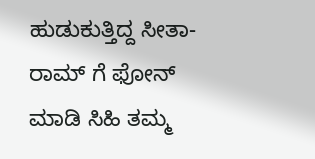ಹುಡುಕುತ್ತಿದ್ದ ಸೀತಾ-ರಾಮ್ ಗೆ ಫೋನ್ ಮಾಡಿ ಸಿಹಿ ತಮ್ಮ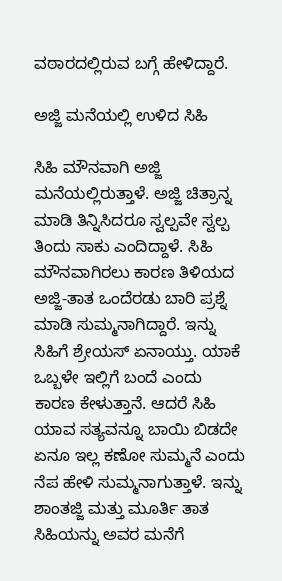ವಠಾರದಲ್ಲಿರುವ ಬಗ್ಗೆ ಹೇಳಿದ್ದಾರೆ.

ಅಜ್ಜಿ ಮನೆಯಲ್ಲಿ ಉಳಿದ ಸಿಹಿ

ಸಿಹಿ ಮೌನವಾಗಿ ಅಜ್ಜಿ ಮನೆಯಲ್ಲಿರುತ್ತಾಳೆ. ಅಜ್ಜಿ ಚಿತ್ರಾನ್ನ ಮಾಡಿ ತಿನ್ನಿಸಿದರೂ ಸ್ವಲ್ಪವೇ ಸ್ವಲ್ಪ ತಿಂದು ಸಾಕು ಎಂದಿದ್ದಾಳೆ. ಸಿಹಿ ಮೌನವಾಗಿರಲು ಕಾರಣ ತಿಳಿಯದ ಅಜ್ಜಿ-ತಾತ ಒಂದೆರಡು ಬಾರಿ ಪ್ರಶ್ನೆ ಮಾಡಿ ಸುಮ್ಮನಾಗಿದ್ದಾರೆ. ಇನ್ನು ಸಿಹಿಗೆ ಶ್ರೇಯಸ್ ಏನಾಯ್ತು. ಯಾಕೆ ಒಬ್ಬಳೇ ಇಲ್ಲಿಗೆ ಬಂದೆ ಎಂದು ಕಾರಣ ಕೇಳುತ್ತಾನೆ. ಆದರೆ ಸಿಹಿ ಯಾವ ಸತ್ಯವನ್ನೂ ಬಾಯಿ ಬಿಡದೇ ಏನೂ ಇಲ್ಲ ಕಣೋ ಸುಮ್ಮನೆ ಎಂದು ನೆಪ ಹೇಳಿ ಸುಮ್ಮನಾಗುತ್ತಾಳೆ. ಇನ್ನು ಶಾಂತಜ್ಜಿ ಮತ್ತು ಮೂರ್ತಿ ತಾತ ಸಿಹಿಯನ್ನು ಅವರ ಮನೆಗೆ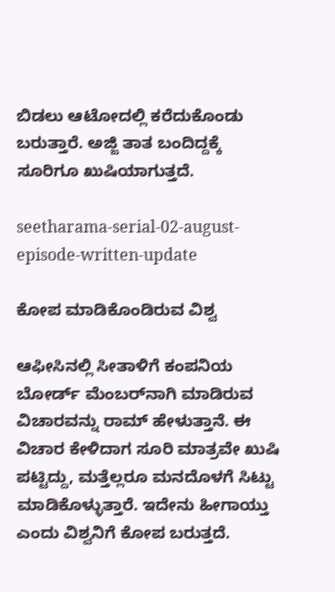ಬಿಡಲು ಆಟೋದಲ್ಲಿ ಕರೆದುಕೊಂಡು ಬರುತ್ತಾರೆ. ಅಜ್ಜಿ ತಾತ ಬಂದಿದ್ದಕ್ಕೆ ಸೂರಿಗೂ ಖುಷಿಯಾಗುತ್ತದೆ.

seetharama-serial-02-august-episode-written-update

ಕೋಪ ಮಾಡಿಕೊಂಡಿರುವ ವಿಶ್ವ

ಆಫೀಸಿನಲ್ಲಿ ಸೀತಾಳಿಗೆ ಕಂಪನಿಯ ಬೋರ್ಡ್ ಮೆಂಬರ್‌ನಾಗಿ ಮಾಡಿರುವ ವಿಚಾರವನ್ನು ರಾಮ್ ಹೇಳುತ್ತಾನೆ. ಈ ವಿಚಾರ ಕೇಳಿದಾಗ ಸೂರಿ ಮಾತ್ರವೇ ಖುಷಿ ಪಟ್ಟಿದ್ದು, ಮತ್ತೆಲ್ಲರೂ ಮನದೊಳಗೆ ಸಿಟ್ಟು ಮಾಡಿಕೊಳ್ಳುತ್ತಾರೆ. ಇದೇನು ಹೀಗಾಯ್ತು ಎಂದು ವಿಶ್ವನಿಗೆ ಕೋಪ ಬರುತ್ತದೆ.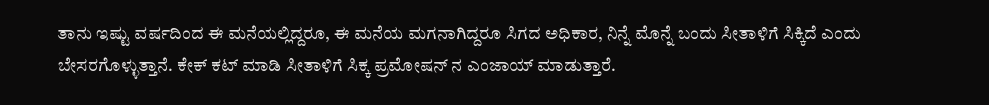ತಾನು ಇಷ್ಟು ವರ್ಷದಿಂದ ಈ ಮನೆಯಲ್ಲಿದ್ದರೂ, ಈ ಮನೆಯ ಮಗನಾಗಿದ್ದರೂ ಸಿಗದ ಅಧಿಕಾರ, ನಿನ್ನೆ ಮೊನ್ನೆ ಬಂದು ಸೀತಾಳಿಗೆ ಸಿಕ್ಕಿದೆ ಎಂದು ಬೇಸರಗೊಳ್ಳುತ್ತಾನೆ. ಕೇಕ್ ಕಟ್ ಮಾಡಿ ಸೀತಾಳಿಗೆ ಸಿಕ್ಕ ಪ್ರಮೋಷನ್ ನ ಎಂಜಾಯ್ ಮಾಡುತ್ತಾರೆ.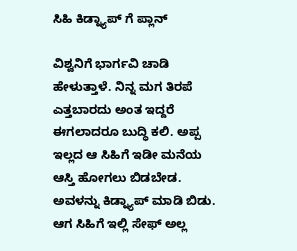ಸಿಹಿ ಕಿಡ್ನ್ಯಾಪ್ ಗೆ ಪ್ಲಾನ್

ವಿಶ್ವನಿಗೆ ಭಾರ್ಗವಿ ಚಾಡಿ ಹೇಳುತ್ತಾಳೆ. ನಿನ್ನ ಮಗ ತಿರಪೆ ಎತ್ತಬಾರದು ಅಂತ ಇದ್ದರೆ ಈಗಲಾದರೂ ಬುದ್ಧಿ ಕಲಿ. ಅಪ್ಪ ಇಲ್ಲದ ಆ ಸಿಹಿಗೆ ಇಡೀ ಮನೆಯ ಆಸ್ತಿ ಹೋಗಲು ಬಿಡಬೇಡ. ಅವಳನ್ನು ಕಿಡ್ನ್ಯಾಪ್ ಮಾಡಿ ಬಿಡು. ಆಗ ಸಿಹಿಗೆ ಇಲ್ಲಿ ಸೇಫ್ ಅಲ್ಲ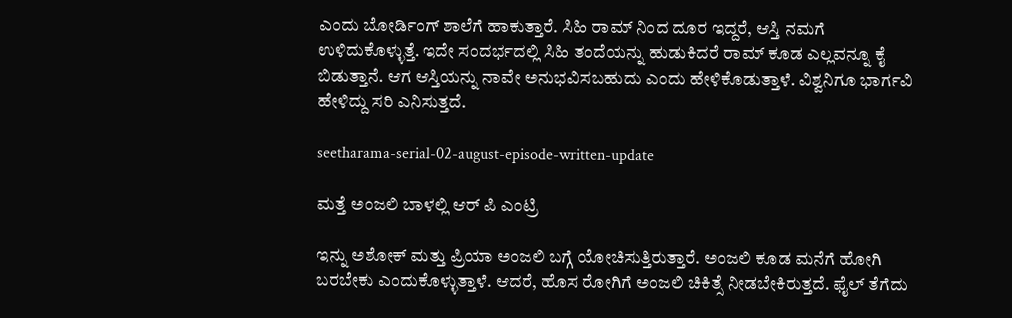ಎಂದು ಬೋರ್ಡಿಂಗ್ ಶಾಲೆಗೆ ಹಾಕುತ್ತಾರೆ. ಸಿಹಿ ರಾಮ್ ನಿಂದ ದೂರ ಇದ್ದರೆ, ಆಸ್ತಿ ನಮಗೆ ಉಳಿದುಕೊಳ್ಳುತ್ತೆ. ಇದೇ ಸಂದರ್ಭದಲ್ಲಿ ಸಿಹಿ ತಂದೆಯನ್ನು ಹುಡುಕಿದರೆ ರಾಮ್ ಕೂಡ ಎಲ್ಲವನ್ನೂ ಕೈ ಬಿಡುತ್ತಾನೆ. ಆಗ ಆಸ್ತಿಯನ್ನು ನಾವೇ ಅನುಭವಿಸಬಹುದು ಎಂದು ಹೇಳಿಕೊಡುತ್ತಾಳೆ. ವಿಶ್ವನಿಗೂ ಭಾರ್ಗವಿ ಹೇಳಿದ್ದು ಸರಿ ಎನಿಸುತ್ತದೆ.

seetharama-serial-02-august-episode-written-update

ಮತ್ತೆ ಅಂಜಲಿ ಬಾಳಲ್ಲಿ ಆರ್ ಪಿ ಎಂಟ್ರಿ

ಇನ್ನು ಅಶೋಕ್ ಮತ್ತು ಪ್ರಿಯಾ ಅಂಜಲಿ ಬಗ್ಗೆ ಯೋಚಿಸುತ್ತಿರುತ್ತಾರೆ. ಅಂಜಲಿ ಕೂಡ ಮನೆಗೆ ಹೋಗಿ ಬರಬೇಕು ಎಂದುಕೊಳ್ಳುತ್ತಾಳೆ. ಆದರೆ, ಹೊಸ ರೋಗಿಗೆ ಅಂಜಲಿ ಚಿಕಿತ್ಸೆ ನೀಡಬೇಕಿರುತ್ತದೆ. ಫೈಲ್ ತೆಗೆದು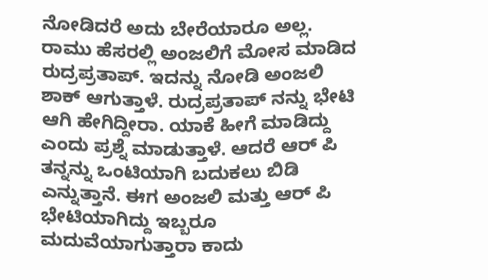ನೋಡಿದರೆ ಅದು ಬೇರೆಯಾರೂ ಅಲ್ಲ. ರಾಮು ಹೆಸರಲ್ಲಿ ಅಂಜಲಿಗೆ ಮೋಸ ಮಾಡಿದ ರುದ್ರಪ್ರತಾಪ್. ಇದನ್ನು ನೋಡಿ ಅಂಜಲಿ ಶಾಕ್ ಆಗುತ್ತಾಳೆ. ರುದ್ರಪ್ರತಾಪ್ ನನ್ನು ಭೇಟಿ ಆಗಿ ಹೇಗಿದ್ದೀರಾ. ಯಾಕೆ ಹೀಗೆ ಮಾಡಿದ್ದು ಎಂದು ಪ್ರಶ್ನೆ ಮಾಡುತ್ತಾಳೆ. ಆದರೆ ಆರ್ ಪಿ ತನ್ನನ್ನು ಒಂಟಿಯಾಗಿ ಬದುಕಲು ಬಿಡಿ ಎನ್ನುತ್ತಾನೆ. ಈಗ ಅಂಜಲಿ ಮತ್ತು ಆರ್ ಪಿ ಭೇಟಿಯಾಗಿದ್ದು ಇಬ್ಬರೂ ಮದುವೆಯಾಗುತ್ತಾರಾ ಕಾದು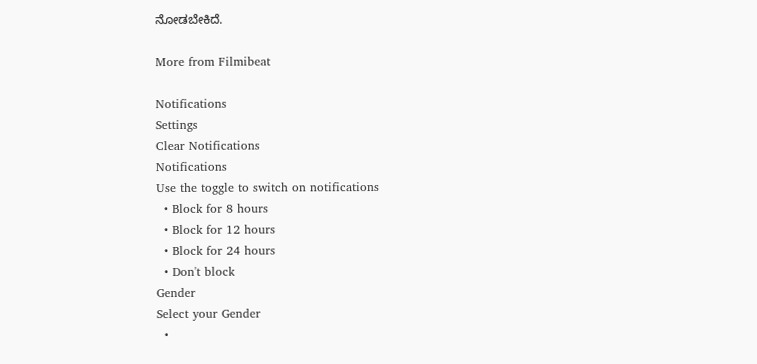ನೋಡಬೇಕಿದೆ.

More from Filmibeat

Notifications
Settings
Clear Notifications
Notifications
Use the toggle to switch on notifications
  • Block for 8 hours
  • Block for 12 hours
  • Block for 24 hours
  • Don't block
Gender
Select your Gender
  •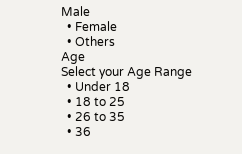Male
  • Female
  • Others
Age
Select your Age Range
  • Under 18
  • 18 to 25
  • 26 to 35
  • 36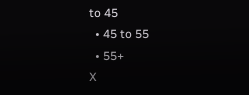to 45
  • 45 to 55
  • 55+
X